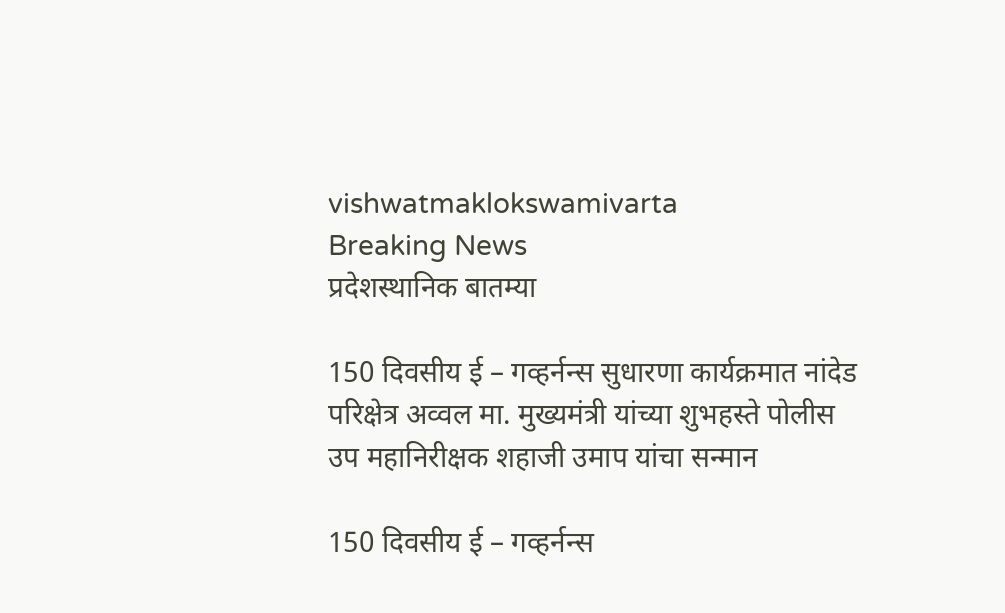vishwatmaklokswamivarta
Breaking News
प्रदेशस्थानिक बातम्या

150 दिवसीय ई – गव्हर्नन्स सुधारणा कार्यक्रमात नांदेड परिक्षेत्र अव्वल मा. मुख्यमंत्री यांच्या शुभहस्ते पोलीस उप महानिरीक्षक शहाजी उमाप यांचा सन्मान

150 दिवसीय ई – गव्हर्नन्स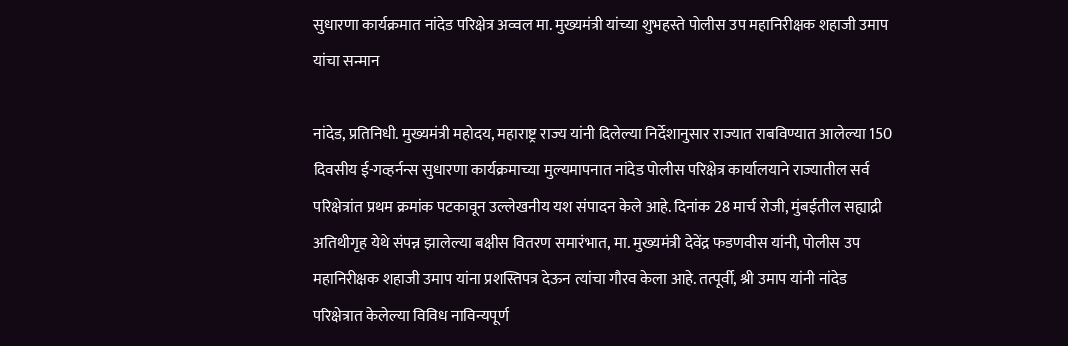सुधारणा कार्यक्रमात नांदेड परिक्षेत्र अव्वल मा. मुख्यमंत्री यांच्या शुभहस्ते पोलीस उप महानिरीक्षक शहाजी उमाप यांचा सन्मान

नांदेड, प्रतिनिधी. मुख्यमंत्री महोदय, महाराष्ट्र राज्य यांनी दिलेल्या निर्देशानुसार राज्यात राबविण्यात आलेल्या 150 दिवसीय ई-गव्हर्नन्स सुधारणा कार्यक्रमाच्या मुल्यमापनात नांदेड पोलीस परिक्षेत्र कार्यालयाने राज्यातील सर्व परिक्षेत्रांत प्रथम क्रमांक पटकावून उल्लेखनीय यश संपादन केले आहे. दिनांक 28 मार्च रोजी, मुंबईतील सह्याद्री अतिथीगृह येथे संपन्न झालेल्या बक्षीस वितरण समारंभात, मा. मुख्यमंत्री देवेंद्र फडणवीस यांनी, पोलीस उप महानिरीक्षक शहाजी उमाप यांना प्रशस्तिपत्र देऊन त्यांचा गौरव केला आहे. तत्पूर्वी, श्री उमाप यांनी नांदेड परिक्षेत्रात केलेल्या विविध नाविन्यपूर्ण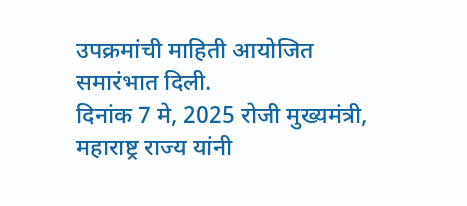उपक्रमांची माहिती आयोजित समारंभात दिली.
दिनांक 7 मे, 2025 रोजी मुख्यमंत्री, महाराष्ट्र राज्य यांनी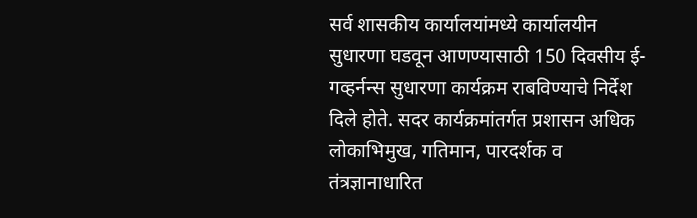सर्व शासकीय कार्यालयांमध्ये कार्यालयीन सुधारणा घडवून आणण्यासाठी 150 दिवसीय ई-गव्हर्नन्स सुधारणा कार्यक्रम राबविण्याचे निर्देश दिले होते. सदर कार्यक्रमांतर्गत प्रशासन अधिक लोकाभिमुख, गतिमान, पारदर्शक व तंत्रज्ञानाधारित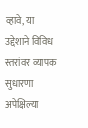व्हावे, या उद्देशाने विविध स्तरांवर व्यापक सुधारणा अपेक्षिल्या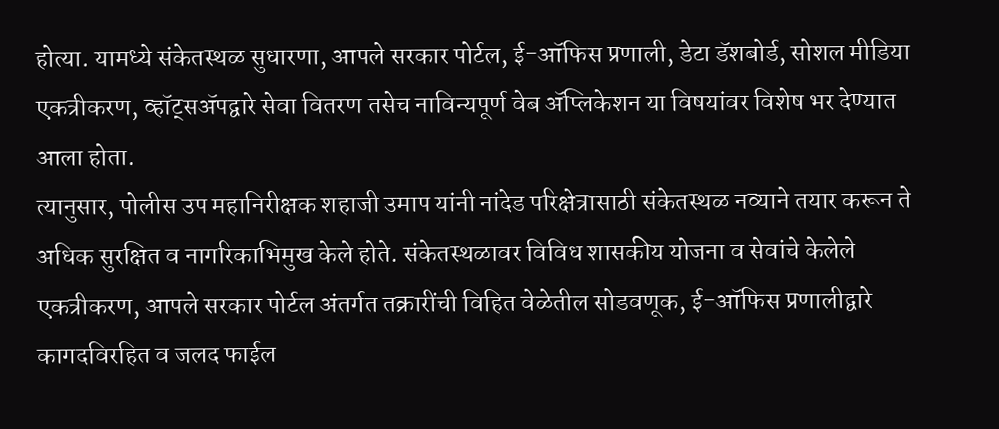होत्या. यामध्ये संकेतस्थळ सुधारणा, आपले सरकार पोर्टल, ई-ऑफिस प्रणाली, डेटा डॅशबोर्ड, सोशल मीडिया एकत्रीकरण, व्हॉट्सॲपद्वारे सेवा वितरण तसेच नाविन्यपूर्ण वेब ॲप्लिकेशन या विषयांवर विशेष भर देण्यात आला होता.
त्यानुसार, पोलीस उप महानिरीक्षक शहाजी उमाप यांनी नांदेड परिक्षेत्रासाठी संकेतस्थळ नव्याने तयार करून ते अधिक सुरक्षित व नागरिकाभिमुख केले होते. संकेतस्थळावर विविध शासकीय योजना व सेवांचे केलेले एकत्रीकरण, आपले सरकार पोर्टल अंतर्गत तक्रारींची विहित वेळेतील सोडवणूक, ई-ऑफिस प्रणालीद्वारे कागदविरहित व जलद फाईल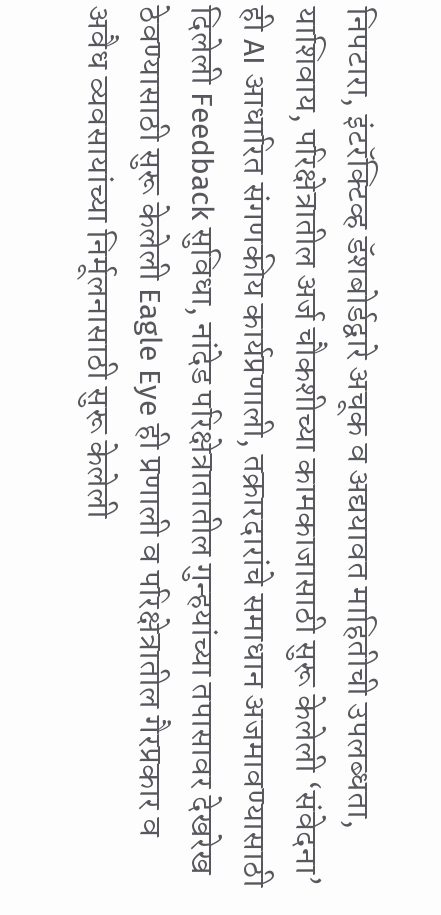निपटारा, इंटरॅक्टिव्ह डॅशबोर्डद्वारे अचूक व अद्ययावत माहितीची उपलब्धता, याशिवाय, परिक्षेत्रातील अर्ज चौकशीच्या कामकाजासाठी सुरू केलेली ‘संवेदना’ ही AI आधारित संगणकीय कार्यप्रणाली, तक्रारदारांचे समाधान अजमावण्यासाठी दिलेली Feedback सुविधा, नांदेड परिक्षेत्रातातील गुन्हयांच्या तपासावर देखरेख ठेवण्यासाठी सुरू केलेली Eagle Eye ही प्रणाली व परिक्षेत्रातील गैरप्रकार व अवैध व्यवसायांच्या निर्मूलनासाठी सुरू केलेली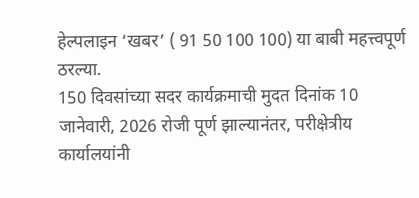हेल्पलाइन ‘खबर’ ( 91 50 100 100) या बाबी महत्त्वपूर्ण ठरल्या.
150 दिवसांच्या सदर कार्यक्रमाची मुदत दिनांक 10 जानेवारी, 2026 रोजी पूर्ण झाल्यानंतर, परीक्षेत्रीय कार्यालयांनी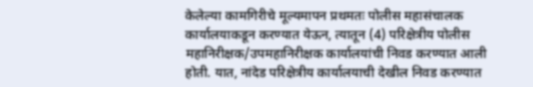केलेल्या कामगिरीचे मूल्यमापन प्रथमतः पोलीस महासंचालक कार्यालयाकडून करण्यात येऊन, त्यातून (4) परिक्षेत्रीय पोलीस महानिरीक्षक/उपमहानिरीक्षक कार्यालयांची निवड करण्यात आली होती. यात, नांदेड परिक्षेत्रीय कार्यालयाची देखील निवड करण्यात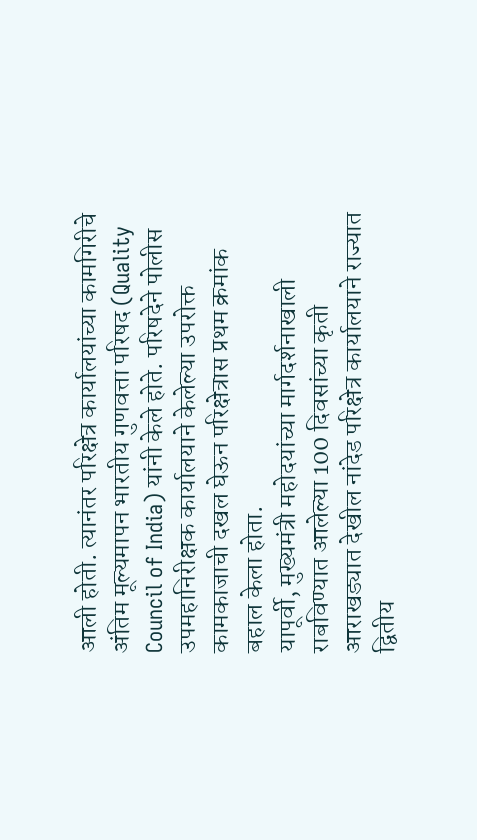आली होती. त्यानंतर परिक्षेत्र कार्यालयांच्या कामगिरीचे अंतिम मूल्यमापन भारतीय गुणवत्ता परिषद (Quality Council of India) यांनी केले होते. परिषदेने पोलीस उपमहानिरीक्षक कार्यालयाने केलेल्या उपरोक्त कामकाजाची दखल घेऊन परिक्षेत्रास प्रथम क्रमांक बहाल केला होता.
यापूर्वी, मुख्यमंत्री महोदयांच्या मार्गदर्शनाखाली राबविण्यात आलेल्या 100 दिवसांच्या कृती आराखड्यात देखील नांदेड परिक्षेत्र कार्यालयाने राज्यात द्वितीय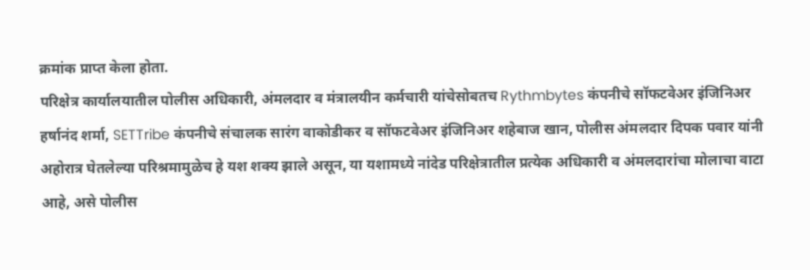क्रमांक प्राप्त केला होता.
परिक्षेत्र कार्यालयातील पोलीस अधिकारी, अंमलदार व मंत्रालयीन कर्मचारी यांचेसोबतच Rythmbytes कंपनीचे सॉफटवेअर इंजिनिअर हर्षानंद शर्मा, SETTribe कंपनीचे संचालक सारंग वाकोडीकर व सॉफटवेअर इंजिनिअर शहेबाज खान, पोलीस अंमलदार दिपक पवार यांनी अहोरात्र घेतलेल्या परिश्रमामुळेच हे यश शक्य झाले असून, या यशामध्ये नांदेड परिक्षेत्रातील प्रत्येक अधिकारी व अंमलदारांचा मोलाचा वाटा आहे, असे पोलीस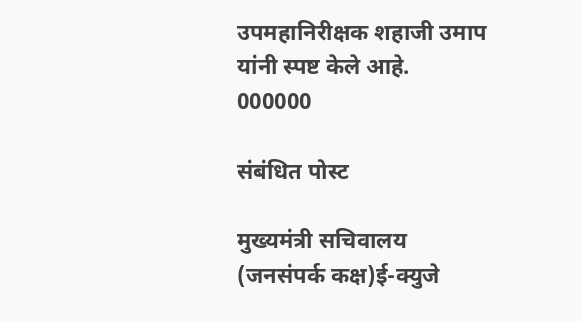उपमहानिरीक्षक शहाजी उमाप यांनी स्पष्ट केले आहे.
000000

संबंधित पोस्ट

मुख्यमंत्री सचिवालय (जनसंपर्क कक्ष)ई-क्युजे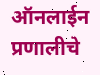ऑनलाईन प्रणालीचे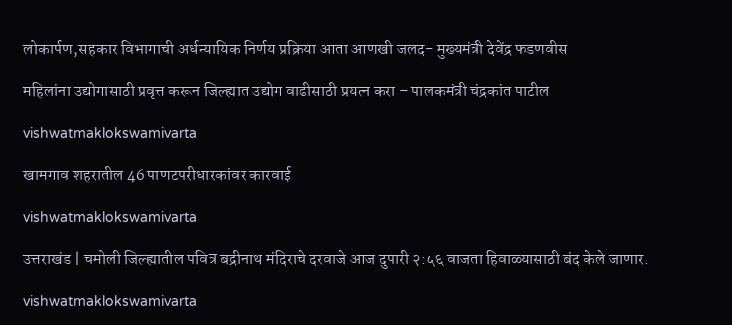लोकार्पण,सहकार विभागाची अर्धन्यायिक निर्णय प्रक्रिया आता आणखी जलद- मुख्यमंत्री देवेंद्र फडणवीस

महिलांना उद्योगासाठी प्रवृत्त करून जिल्ह्यात उद्योग वाढीसाठी प्रयत्न करा – पालकमंत्री चंद्रकांत पाटील

vishwatmaklokswamivarta

खामगाव शहरातील 46 पाणटपरीधारकांवर कारवाई

vishwatmaklokswamivarta

उत्तराखंड | चमोली जिल्ह्यातील पवित्र बद्रीनाथ मंदिराचे दरवाजे आज दुपारी २:५६ वाजता हिवाळ्यासाठी बंद केले जाणार.

vishwatmaklokswamivarta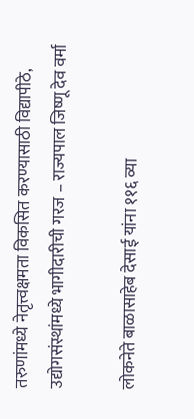तरुणांमध्ये नेतृत्त्वक्षमता विकसित करण्यासाठी विद्यापीठे, उद्योगसंस्थांमध्ये भागीदारीची गरज – राज्यपाल जिष्णू देव वर्मा

लोकनेते बाळासाहेब देसाई यांना ११६ व्या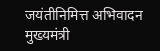जयंतीनिमित्त अभिवादन मुख्यमंत्री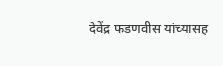देवेंद्र फडणवीस यांच्यासह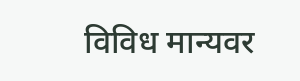विविध मान्यवर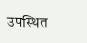उपस्थित